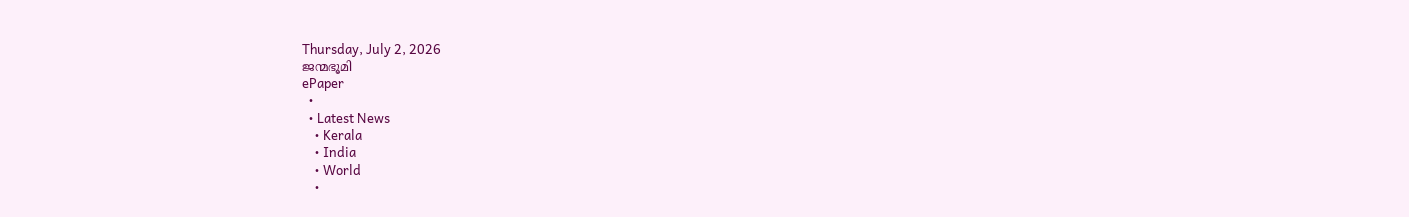Thursday, July 2, 2026
ജന്മഭൂമി
ePaper
  •
  • Latest News
    • Kerala
    • India
    • World
    •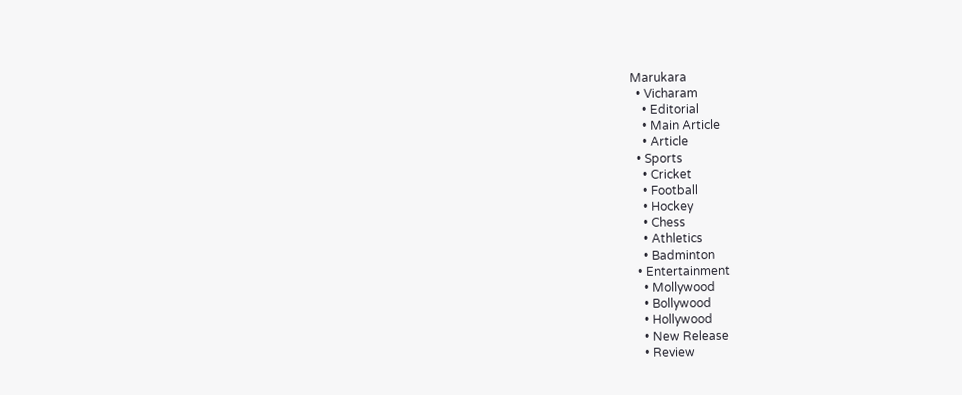Marukara
  • Vicharam
    • Editorial
    • Main Article
    • Article
  • Sports
    • Cricket
    • Football
    • Hockey
    • Chess
    • Athletics
    • Badminton
  • Entertainment
    • Mollywood
    • Bollywood
    • Hollywood
    • New Release
    • Review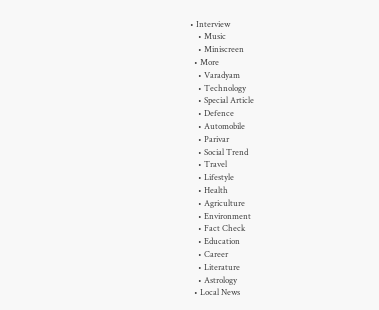• Interview
    • Music
    • Miniscreen
  • More
    • Varadyam
    • Technology
    • Special Article
    • Defence
    • Automobile
    • Parivar
    • Social Trend
    • Travel
    • Lifestyle
    • Health
    • Agriculture
    • Environment
    • Fact Check
    • Education
    • Career
    • Literature
    • Astrology
  • Local News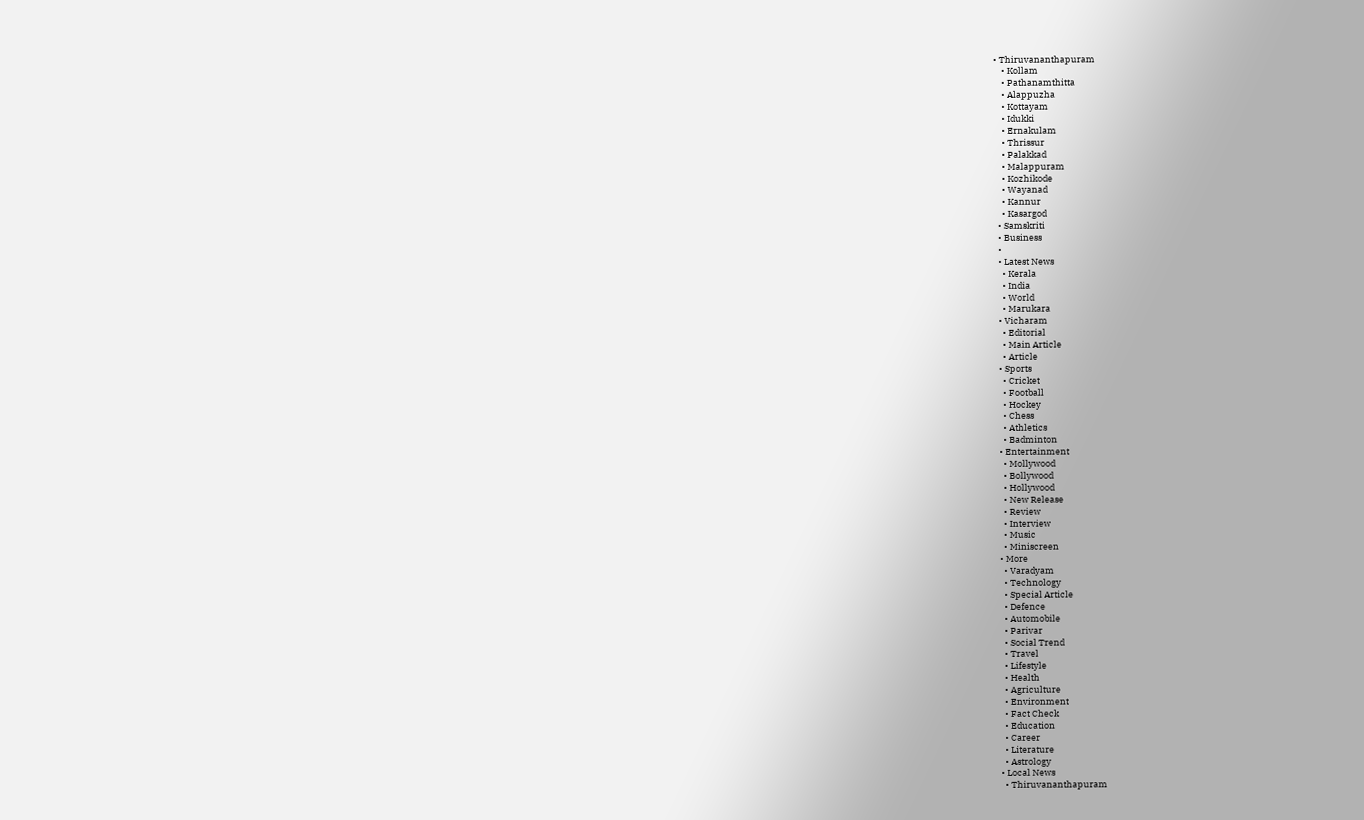• Thiruvananthapuram
    • Kollam
    • Pathanamthitta
    • Alappuzha
    • Kottayam
    • Idukki
    • Ernakulam
    • Thrissur
    • Palakkad
    • Malappuram
    • Kozhikode
    • Wayanad
    • Kannur
    • Kasargod
  • Samskriti
  • Business
  •
  • Latest News
    • Kerala
    • India
    • World
    • Marukara
  • Vicharam
    • Editorial
    • Main Article
    • Article
  • Sports
    • Cricket
    • Football
    • Hockey
    • Chess
    • Athletics
    • Badminton
  • Entertainment
    • Mollywood
    • Bollywood
    • Hollywood
    • New Release
    • Review
    • Interview
    • Music
    • Miniscreen
  • More
    • Varadyam
    • Technology
    • Special Article
    • Defence
    • Automobile
    • Parivar
    • Social Trend
    • Travel
    • Lifestyle
    • Health
    • Agriculture
    • Environment
    • Fact Check
    • Education
    • Career
    • Literature
    • Astrology
  • Local News
    • Thiruvananthapuram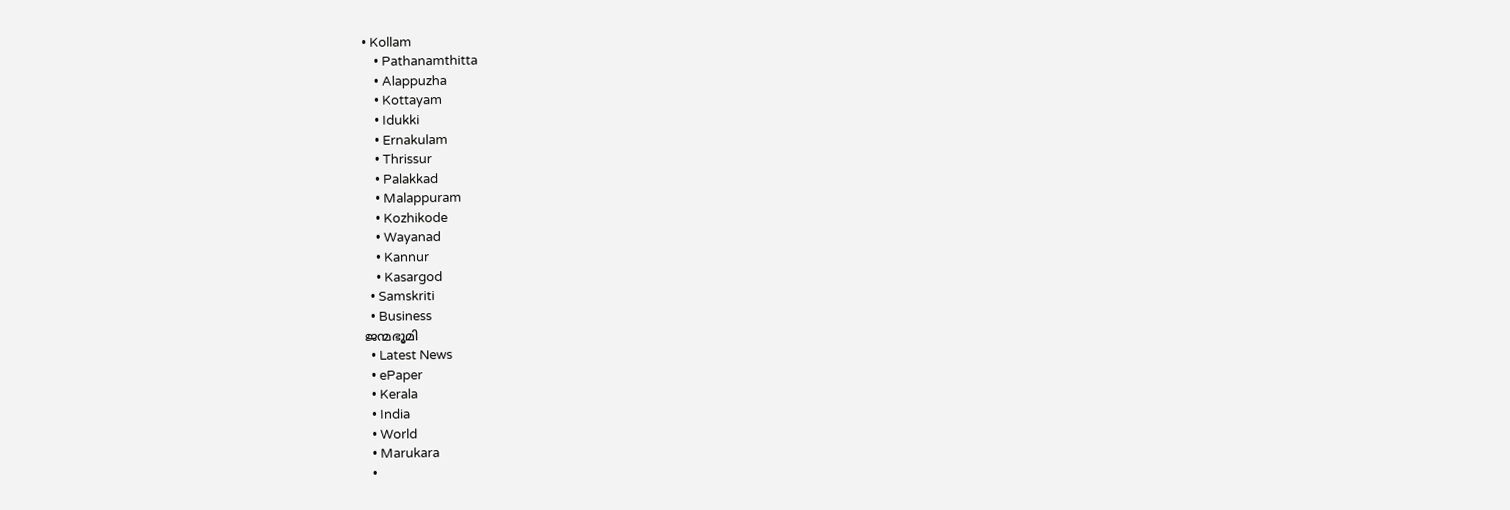• Kollam
    • Pathanamthitta
    • Alappuzha
    • Kottayam
    • Idukki
    • Ernakulam
    • Thrissur
    • Palakkad
    • Malappuram
    • Kozhikode
    • Wayanad
    • Kannur
    • Kasargod
  • Samskriti
  • Business
ജന്മഭൂമി
  • Latest News
  • ePaper
  • Kerala
  • India
  • World
  • Marukara
  •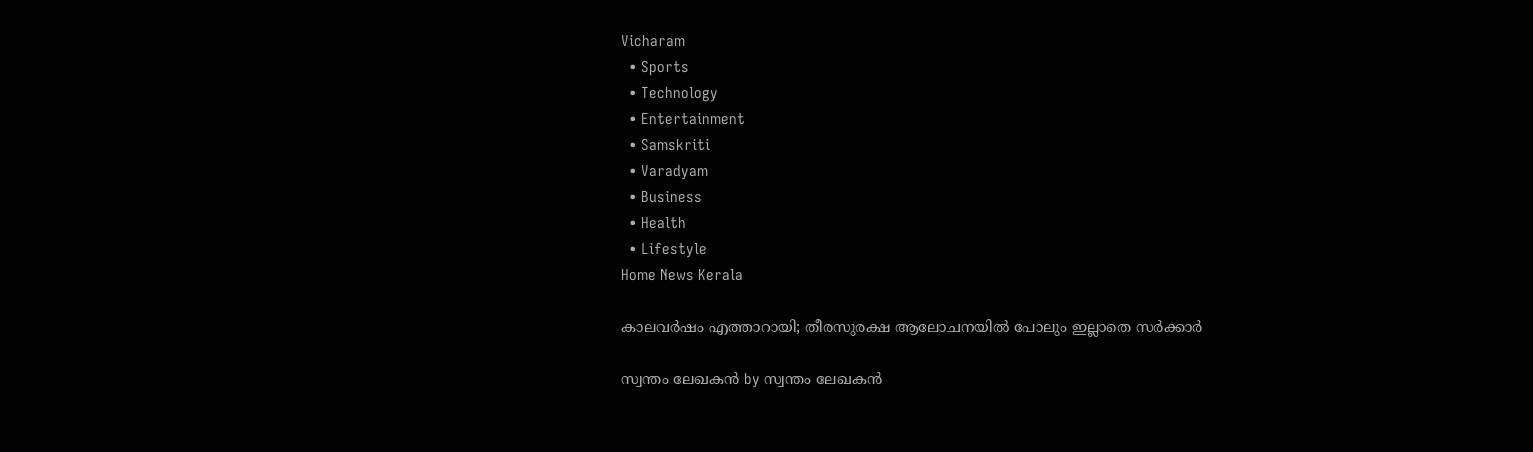Vicharam
  • Sports
  • Technology
  • Entertainment
  • Samskriti
  • Varadyam
  • Business
  • Health
  • Lifestyle
Home News Kerala

കാലവര്‍ഷം എത്താറായി; തീരസുരക്ഷ ആലോചനയില്‍ പോലും ഇല്ലാതെ സര്‍ക്കാര്‍

സ്വന്തം ലേഖകന്‍ by സ്വന്തം ലേഖകന്‍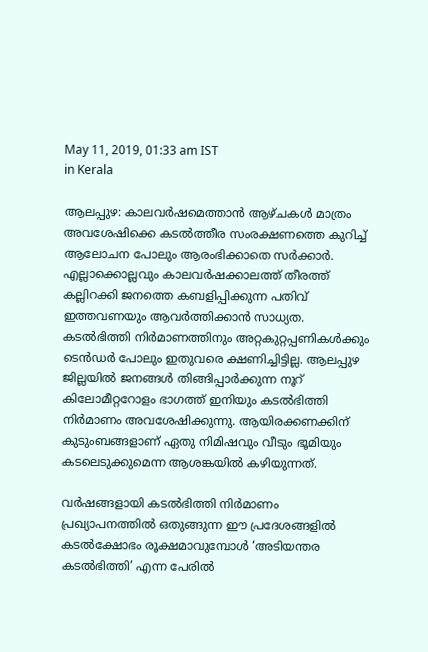May 11, 2019, 01:33 am IST
in Kerala

ആലപ്പുഴ: കാലവര്‍ഷമെത്താന്‍ ആഴ്ചകള്‍ മാത്രം അവശേഷിക്കെ കടല്‍ത്തീര സംരക്ഷണത്തെ കുറിച്ച് ആലോചന പോലും ആരംഭിക്കാതെ സര്‍ക്കാര്‍. എല്ലാക്കൊല്ലവും കാലവര്‍ഷക്കാലത്ത് തീരത്ത് കല്ലിറക്കി ജനത്തെ കബളിപ്പിക്കുന്ന പതിവ് ഇത്തവണയും ആവര്‍ത്തിക്കാന്‍ സാധ്യത. കടല്‍ഭിത്തി നിര്‍മാണത്തിനും അറ്റകുറ്റപ്പണികള്‍ക്കും ടെന്‍ഡര്‍ പോലും ഇതുവരെ ക്ഷണിച്ചിട്ടില്ല. ആലപ്പുഴ ജില്ലയില്‍ ജനങ്ങള്‍ തിങ്ങിപ്പാര്‍ക്കുന്ന നൂറ് കിലോമീറ്ററോളം ഭാഗത്ത് ഇനിയും കടല്‍ഭിത്തി നിര്‍മാണം അവശേഷിക്കുന്നു. ആയിരക്കണക്കിന് കുടുംബങ്ങളാണ് ഏതു നിമിഷവും വീടും ഭൂമിയും കടലെടുക്കുമെന്ന ആശങ്കയില്‍ കഴിയുന്നത്.

വര്‍ഷങ്ങളായി കടല്‍ഭിത്തി നിര്‍മാണം പ്രഖ്യാപനത്തില്‍ ഒതുങ്ങുന്ന ഈ പ്രദേശങ്ങളില്‍ കടല്‍ക്ഷോഭം രൂക്ഷമാവുമ്പോള്‍ ‘അടിയന്തര കടല്‍ഭിത്തി’ എന്ന പേരില്‍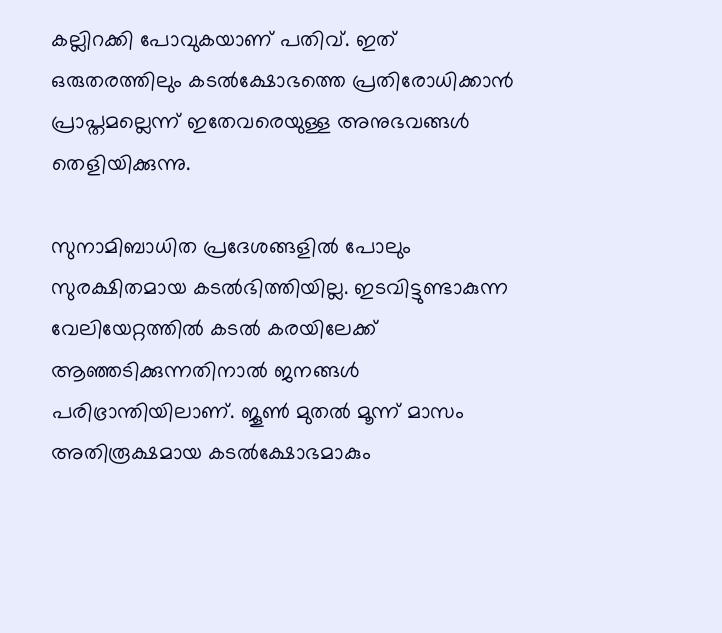കല്ലിറക്കി പോവുകയാണ് പതിവ്. ഇത് ഒരുതരത്തിലും കടല്‍ക്ഷോഭത്തെ പ്രതിരോധിക്കാന്‍ പ്രാപ്തമല്ലെന്ന് ഇതേവരെയുള്ള അനുഭവങ്ങള്‍ തെളിയിക്കുന്നു.

സുനാമിബാധിത പ്രദേശങ്ങളില്‍ പോലും സുരക്ഷിതമായ കടല്‍ഭിത്തിയില്ല. ഇടവിട്ടുണ്ടാകുന്ന വേലിയേറ്റത്തില്‍ കടല്‍ കരയിലേക്ക് ആഞ്ഞടിക്കുന്നതിനാല്‍ ജനങ്ങള്‍ പരിഭ്രാന്തിയിലാണ്. ജൂണ്‍ മുതല്‍ മൂന്ന് മാസം അതിരൂക്ഷമായ കടല്‍ക്ഷോഭമാകും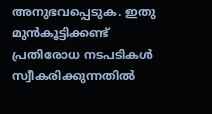അനുഭവപ്പെടുക. ഇതു മുന്‍കൂട്ടിക്കണ്ട് പ്രതിരോധ നടപടികള്‍ സ്വീകരിക്കുന്നതില്‍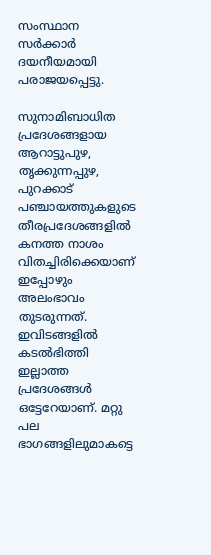സംസ്ഥാന സര്‍ക്കാര്‍ ദയനീയമായി പരാജയപ്പെട്ടു.

സുനാമിബാധിത പ്രദേശങ്ങളായ ആറാട്ടുപുഴ, തൃക്കുന്നപ്പുഴ, പുറക്കാട് പഞ്ചായത്തുകളുടെ തീരപ്രദേശങ്ങളില്‍ കനത്ത നാശം വിതച്ചിരിക്കെയാണ് ഇപ്പോഴും അലംഭാവം തുടരുന്നത്. ഇവിടങ്ങളില്‍ കടല്‍ഭിത്തി ഇല്ലാത്ത പ്രദേശങ്ങള്‍ ഒട്ടേറേയാണ്. മറ്റു പല ഭാഗങ്ങളിലുമാകട്ടെ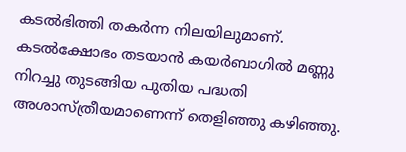കടല്‍ഭിത്തി തകര്‍ന്ന നിലയിലുമാണ്. കടല്‍ക്ഷോഭം തടയാന്‍ കയര്‍ബാഗില്‍ മണ്ണു നിറച്ചു തുടങ്ങിയ പുതിയ പദ്ധതി അശാസ്ത്രീയമാണെന്ന് തെളിഞ്ഞു കഴിഞ്ഞു.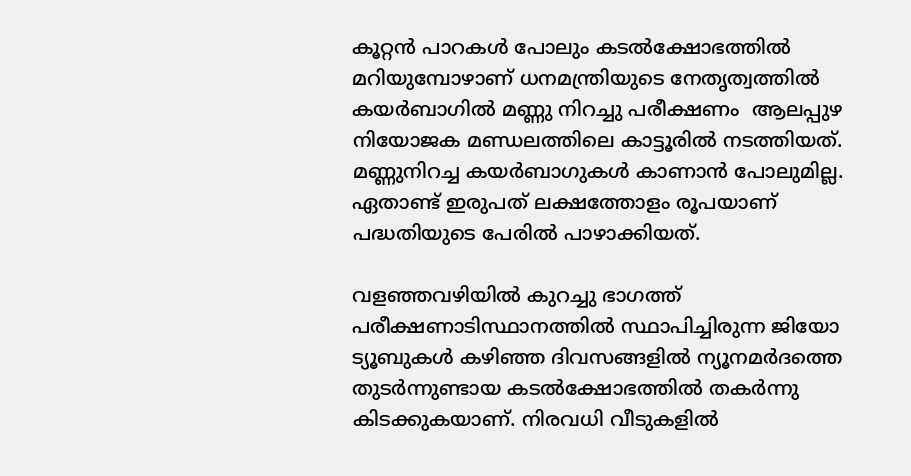കൂറ്റന്‍ പാറകള്‍ പോലും കടല്‍ക്ഷോഭത്തില്‍ മറിയുമ്പോഴാണ് ധനമന്ത്രിയുടെ നേതൃത്വത്തില്‍ കയര്‍ബാഗില്‍ മണ്ണു നിറച്ചു പരീക്ഷണം  ആലപ്പുഴ നിയോജക മണ്ഡലത്തിലെ കാട്ടൂരില്‍ നടത്തിയത്. മണ്ണുനിറച്ച കയര്‍ബാഗുകള്‍ കാണാന്‍ പോലുമില്ല.  ഏതാണ്ട് ഇരുപത് ലക്ഷത്തോളം രൂപയാണ് പദ്ധതിയുടെ പേരില്‍ പാഴാക്കിയത്.

വളഞ്ഞവഴിയില്‍ കുറച്ചു ഭാഗത്ത് പരീക്ഷണാടിസ്ഥാനത്തില്‍ സ്ഥാപിച്ചിരുന്ന ജിയോ ട്യൂബുകള്‍ കഴിഞ്ഞ ദിവസങ്ങളില്‍ ന്യൂനമര്‍ദത്തെ തുടര്‍ന്നുണ്ടായ കടല്‍ക്ഷോഭത്തില്‍ തകര്‍ന്നു കിടക്കുകയാണ്. നിരവധി വീടുകളില്‍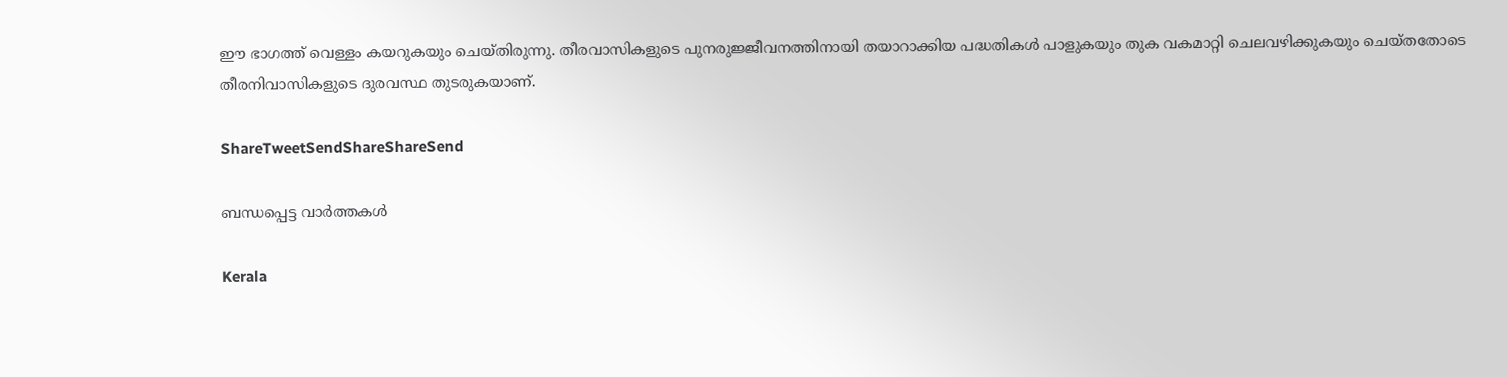ഈ ഭാഗത്ത് വെള്ളം കയറുകയും ചെയ്തിരുന്നു. തീരവാസികളുടെ പുനരുജ്ജീവനത്തിനായി തയാറാക്കിയ പദ്ധതികള്‍ പാളുകയും തുക വകമാറ്റി ചെലവഴിക്കുകയും ചെയ്തതോടെ തീരനിവാസികളുടെ ദുരവസ്ഥ തുടരുകയാണ്.

ShareTweetSendShareShareSend

ബന്ധപ്പെട്ട വാര്‍ത്തകള്‍

Kerala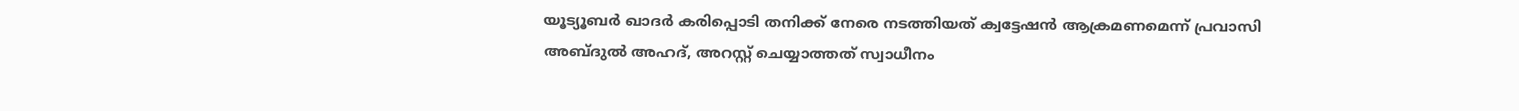യൂട്യൂബര്‍ ഖാദര്‍ കരിപ്പൊടി തനിക്ക് നേരെ നടത്തിയത് ക്വട്ടേഷന്‍ ആക്രമണമെന്ന് പ്രവാസി അബ്ദുല്‍ അഹദ്, അറസ്റ്റ് ചെയ്യാത്തത് സ്വാധീനം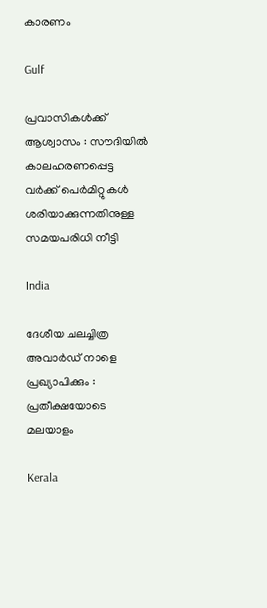കാരണം

Gulf

പ്രവാസികൾക്ക് ആശ്വാസം : സൗദിയിൽ കാലഹരണപ്പെട്ട വർക്ക് പെർമിറ്റുകൾ ശരിയാക്കുന്നതിനുള്ള സമയപരിധി നീട്ടി

India

ദേശീയ ചലച്ചിത്ര അവാര്‍ഡ് നാളെ പ്രഖ്യാപിക്കും : പ്രതീക്ഷയോടെ മലയാളം

Kerala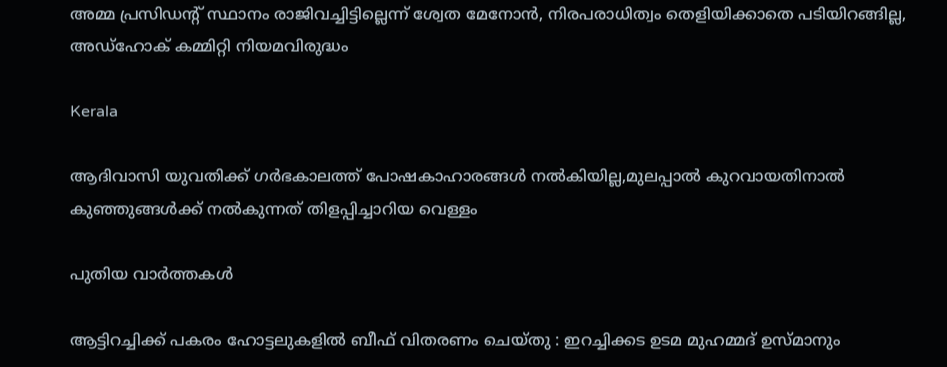അമ്മ പ്രസിഡന്റ് സ്ഥാനം രാജിവച്ചിട്ടില്ലെന്ന് ശ്വേത മേനോന്‍, നിരപരാധിത്വം തെളിയിക്കാതെ പടിയിറങ്ങില്ല, അഡ്‌ഹോക് കമ്മിറ്റി നിയമവിരുദ്ധം

Kerala

ആദിവാസി യുവതിക്ക് ഗര്‍ഭകാലത്ത് പോഷകാഹാരങ്ങള്‍ നല്‍കിയില്ല,മുലപ്പാല്‍ കുറവായതിനാല്‍ കുഞ്ഞുങ്ങള്‍ക്ക് നല്‍കുന്നത് തിളപ്പിച്ചാറിയ വെള്ളം

പുതിയ വാര്‍ത്തകള്‍

ആട്ടിറച്ചിക്ക് പകരം ഹോട്ടലുകളിൽ ബീഫ് വിതരണം ചെയ്തു : ഇറച്ചിക്കട ഉടമ മുഹമ്മദ് ഉസ്മാനും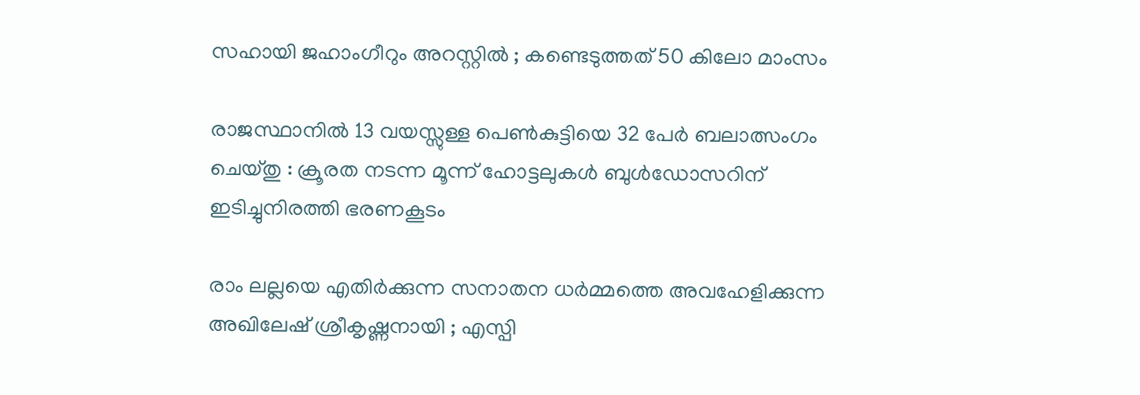സഹായി ജഹാംഗീറും അറസ്റ്റിൽ ; കണ്ടെടുത്തത് 50 കിലോ മാംസം

രാജസ്ഥാനിൽ 13 വയസ്സുള്ള പെൺകുട്ടിയെ 32 പേർ ബലാത്സംഗം ചെയ്തു : ക്രൂരത നടന്ന മൂന്ന് ഹോട്ടലുകൾ ബുൾഡോസറിന് ഇടിച്ചുനിരത്തി ഭരണകൂടം

രാം ലല്ലയെ എതിർക്കുന്ന സനാതന ധർമ്മത്തെ അവഹേളിക്കുന്ന അഖിലേഷ് ശ്രീകൃഷ്ണനായി ; എസ്പി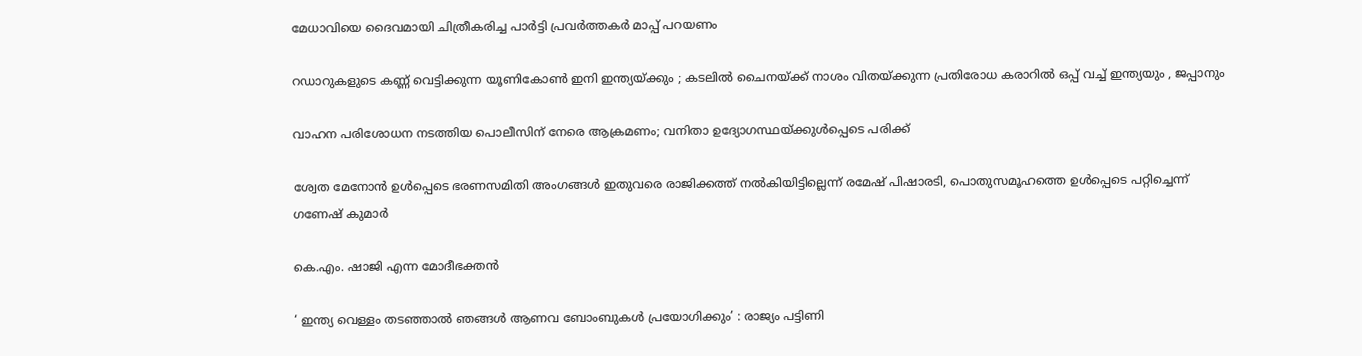മേധാവിയെ ദൈവമായി ചിത്രീകരിച്ച പാർട്ടി പ്രവർത്തകർ മാപ്പ് പറയണം

റഡാറുകളുടെ കണ്ണ് വെട്ടിക്കുന്ന യൂണികോൺ ഇനി ഇന്ത്യയ്‌ക്കും ; കടലിൽ ചൈനയ്‌ക്ക് നാശം വിതയ്‌ക്കുന്ന പ്രതിരോധ കരാറിൽ ഒപ്പ് വച്ച് ഇന്ത്യയും , ജപ്പാനും

വാഹന പരിശോധന നടത്തിയ പൊലീസിന് നേരെ ആക്രമണം; വനിതാ ഉദ്യോഗസ്ഥയ്‌ക്കുള്‍പ്പെടെ പരിക്ക്

ശ്വേത മേനോന്‍ ഉള്‍പ്പെടെ ഭരണസമിതി അംഗങ്ങള്‍ ഇതുവരെ രാജിക്കത്ത് നല്‍കിയിട്ടില്ലെന്ന് രമേഷ് പിഷാരടി, പൊതുസമൂഹത്തെ ഉള്‍പ്പെടെ പറ്റിച്ചെന്ന് ഗണേഷ് കുമാര്‍

കെ.എം. ഷാജി എന്ന മോദീഭക്തന്‍

‘ ഇന്ത്യ വെള്ളം തടഞ്ഞാൽ ഞങ്ങൾ ആണവ ബോംബുകൾ പ്രയോഗിക്കും’ : രാജ്യം പട്ടിണി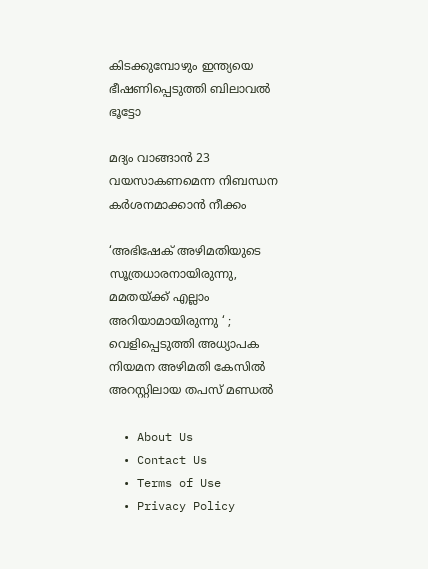കിടക്കുമ്പോഴും ഇന്ത്യയെ ഭീഷണിപ്പെടുത്തി ബിലാവൽ ഭൂട്ടോ

മദ്യം വാങ്ങാന്‍ 23 വയസാകണമെന്ന നിബന്ധന കര്‍ശനമാക്കാന്‍ നീക്കം

‘അഭിഷേക് അഴിമതിയുടെ സൂത്രധാരനായിരുന്നു, മമതയ്‌ക്ക് എല്ലാം അറിയാമായിരുന്നു ‘ ; വെളിപ്പെടുത്തി അധ്യാപക നിയമന അഴിമതി കേസിൽ അറസ്റ്റിലായ തപസ് മണ്ഡൽ

  • About Us
  • Contact Us
  • Terms of Use
  • Privacy Policy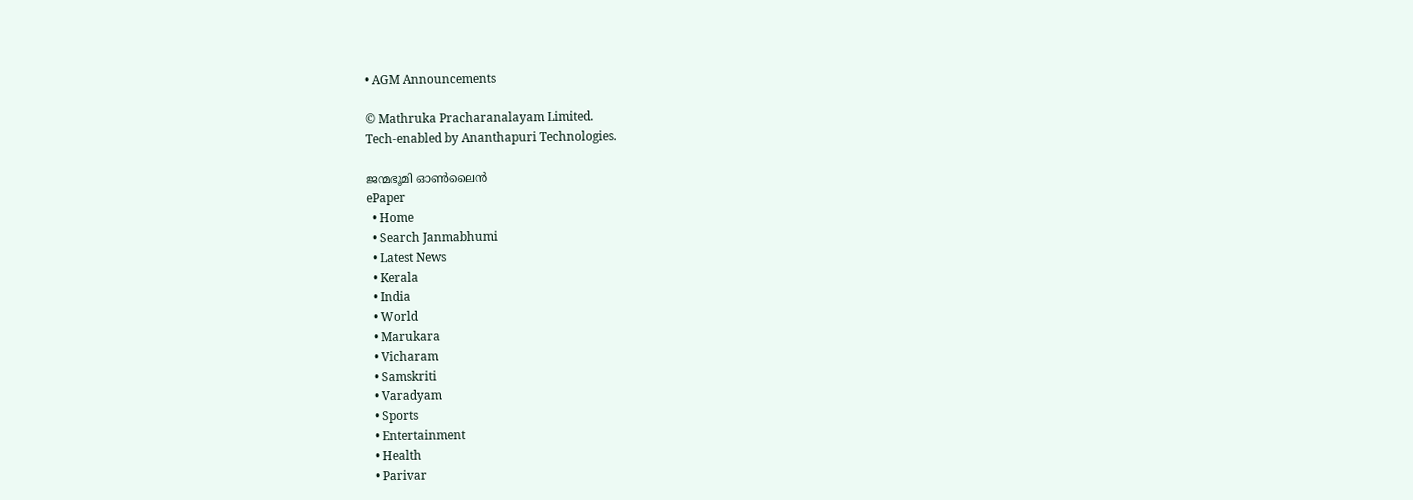• AGM Announcements

© Mathruka Pracharanalayam Limited.
Tech-enabled by Ananthapuri Technologies.

ജന്മഭൂമി ഓണ്‍ലൈന്‍
ePaper
  • Home
  • Search Janmabhumi
  • Latest News
  • Kerala
  • India
  • World
  • Marukara
  • Vicharam
  • Samskriti
  • Varadyam
  • Sports
  • Entertainment
  • Health
  • Parivar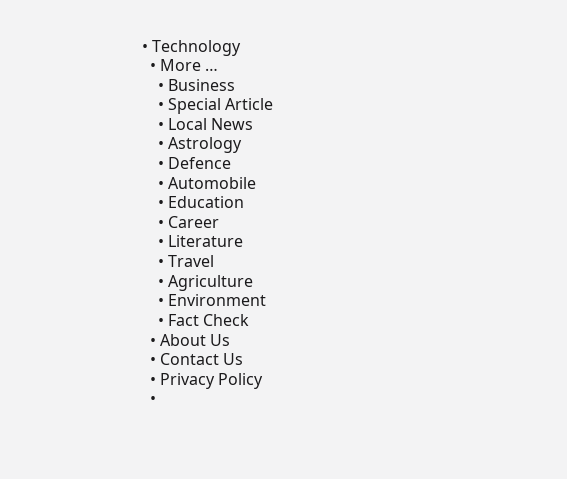• Technology
  • More …
    • Business
    • Special Article
    • Local News
    • Astrology
    • Defence
    • Automobile
    • Education
    • Career
    • Literature
    • Travel
    • Agriculture
    • Environment
    • Fact Check
  • About Us
  • Contact Us
  • Privacy Policy
  •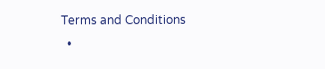Terms and Conditions
  •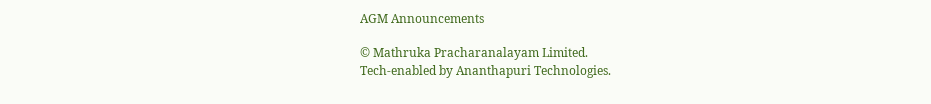AGM Announcements

© Mathruka Pracharanalayam Limited.
Tech-enabled by Ananthapuri Technologies.